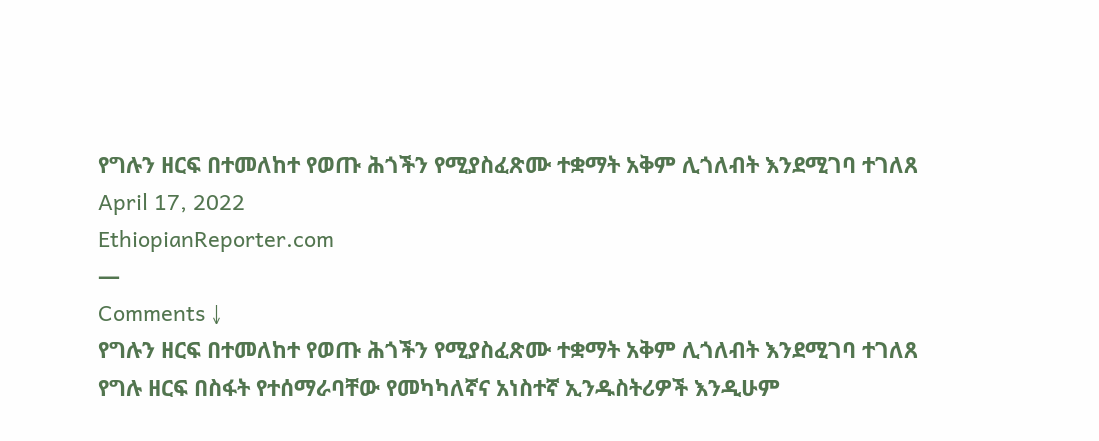የግሉን ዘርፍ በተመለከተ የወጡ ሕጎችን የሚያስፈጽሙ ተቋማት አቅም ሊጎለብት እንደሚገባ ተገለጸ
April 17, 2022
EthiopianReporter.com
—
Comments ↓
የግሉን ዘርፍ በተመለከተ የወጡ ሕጎችን የሚያስፈጽሙ ተቋማት አቅም ሊጎለብት እንደሚገባ ተገለጸ
የግሉ ዘርፍ በስፋት የተሰማራባቸው የመካካለኛና አነስተኛ ኢንዱስትሪዎች እንዲሁም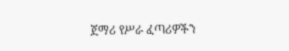ጀማሪ የሥራ ፈጣሪዎችን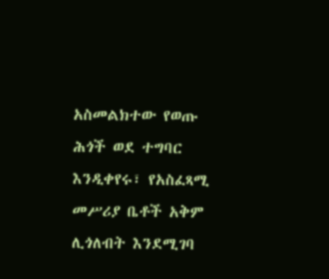አስመልክተው የወጡ ሕጎች ወደ ተግባር እንዲቀየሩ፣ የአስፈጻሚ መሥሪያ ቤቶች አቅም ሊጎለብት እንደሚገባ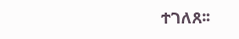ተገለጸ፡፡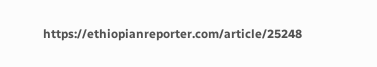https://ethiopianreporter.com/article/25248